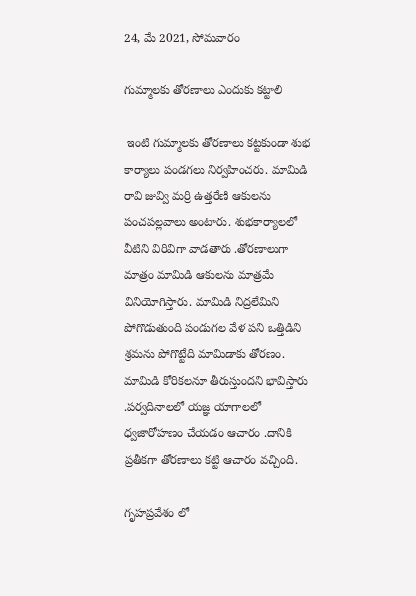24, మే 2021, సోమవారం

గుమ్మాలకు తోరణాలు ఎందుకు కట్టాలి

 ఇంటి గుమ్మాలకు తోరణాలు కట్టకుండా శుభ కార్యాలు పండగలు నిర్వహించరు. మామిడి రావి జువ్వి మర్రి ఉత్తరేణి ఆకులను పంచపల్లవాలు అంటారు. శుభకార్యాలలో వీటిని విరివిగా వాడతారు .తోరణాలుగా మాత్రం మామిడి ఆకులను మాత్రమే వినియోగిస్తారు. మామిడి నిద్రలేమిని పోగొడుతుంది పండుగల వేళ పని ఒత్తిడిని శ్రమను పోగొట్టేది మామిడాకు తోరణం. మామిడి కోరికలనూ తీరుస్తుందని భావిస్తారు .పర్వదినాలలో యజ్ఞ యాగాలలో ధ్వజారోహణం చేయడం ఆచారం .దానికి ప్రతీకగా తోరణాలు కట్టి ఆచారం వచ్చింది.

గృహప్రవేశం లో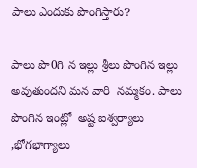పాలు ఎందుకు పొంగిస్తారు?

పాలు పొ0గి న ఇల్లు శ్రీలు పొంగిన ఇల్లు అవుతుందని మన వారి  నమ్మకం. పాలు పొంగిన ఇంట్లో  అష్ట ఐశ్వర్యాలు ,భోగభాగ్యాలు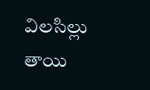విలసిల్లు తాయి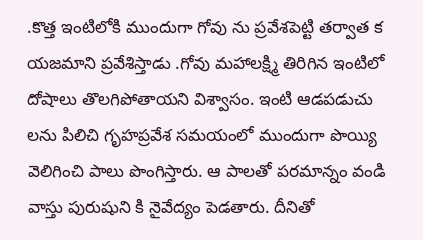.కొత్త ఇంటిలోకి ముందుగా గోవు ను ప్రవేశపెట్టి తర్వాత క యజమాని ప్రవేశిస్తాడు .గోవు మహాలక్ష్మి తిరిగిన ఇంటిలో దోషాలు తొలగిపోతాయని విశ్వాసం. ఇంటి ఆడపడుచు లను పిలిచి గృహప్రవేశ సమయంలో ముందుగా పొయ్యి వెలిగించి పాలు పొంగిస్తారు. ఆ పాలతో పరమాన్నం వండి వాస్తు పురుషుని కి నైవేద్యం పెడతారు. దీనితో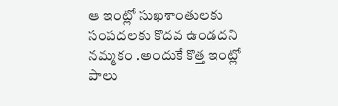ఆ ఇంట్లో సుఖశాంతులకు సంపదలకు కొదవ ఉండదని నమ్మకం .అందుకే కొత్త ఇంట్లో పాలు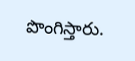పొంగిస్తారు.